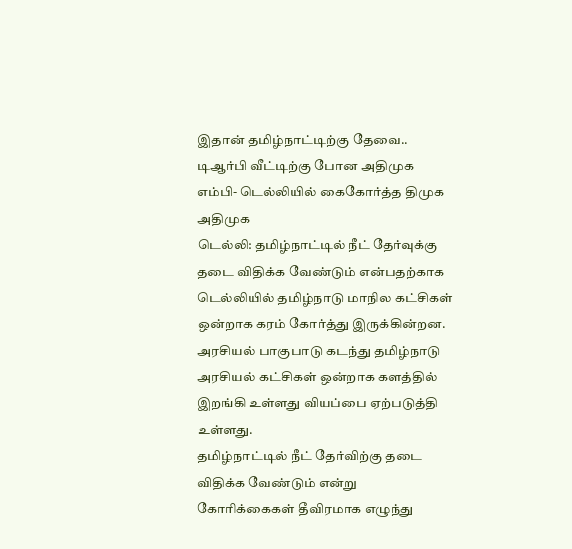இதான் தமிழ்நாட்டிற்கு தேவை.. டிஆர்பி வீட்டிற்கு போன அதிமுக எம்பி- டெல்லியில் கைகோர்த்த திமுக அதிமுக
டெல்லி: தமிழ்நாட்டில் நீட் தேர்வுக்கு தடை விதிக்க வேண்டும் என்பதற்காக டெல்லியில் தமிழ்நாடு மாநில கட்சிகள் ஒன்றாக கரம் கோர்த்து இருக்கின்றன. அரசியல் பாகுபாடு கடந்து தமிழ்நாடு அரசியல் கட்சிகள் ஒன்றாக களத்தில் இறங்கி உள்ளது வியப்பை ஏற்படுத்தி உள்ளது.
தமிழ்நாட்டில் நீட் தேர்விற்கு தடை விதிக்க வேண்டும் என்று கோரிக்கைகள் தீவிரமாக எழுந்து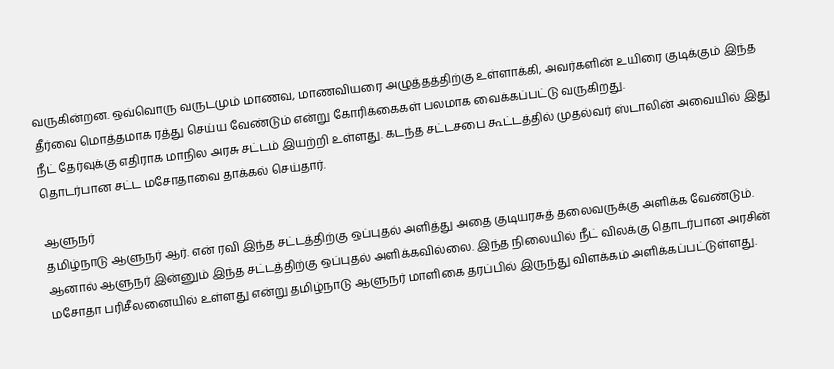வருகின்றன. ஒவ்வொரு வருடமும் மாணவ, மாணவியரை அழுத்தத்திற்கு உள்ளாக்கி, அவர்களின் உயிரை குடிக்கும் இந்த தீர்வை மொத்தமாக ரத்து செய்ய வேண்டும் என்று கோரிக்கைகள் பலமாக வைக்கப்பட்டு வருகிறது.
நீட் தேர்வுக்கு எதிராக மாநில அரசு சட்டம் இயற்றி உள்ளது. கடந்த சட்டசபை கூட்டத்தில் முதல்வர் ஸ்டாலின் அவையில் இது தொடர்பான சட்ட மசோதாவை தாக்கல் செய்தார்.

ஆளுநர்
தமிழ்நாடு ஆளுநர் ஆர். என் ரவி இந்த சட்டத்திற்கு ஒப்புதல் அளித்து அதை குடியரசுத் தலைவருக்கு அளிக்க வேண்டும். ஆனால் ஆளுநர் இன்னும் இந்த சட்டத்திற்கு ஒப்புதல் அளிக்கவில்லை. இந்த நிலையில் நீட் விலக்கு தொடர்பான அரசின் மசோதா பரிசீலனையில் உள்ளது என்று தமிழ்நாடு ஆளுநர் மாளிகை தரப்பில் இருந்து விளக்கம் அளிக்கப்பட்டுள்ளது.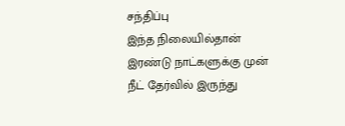சந்திப்பு
இந்த நிலையில்தான் இரண்டு நாட்களுக்கு முன் நீட் தேர்வில் இருந்து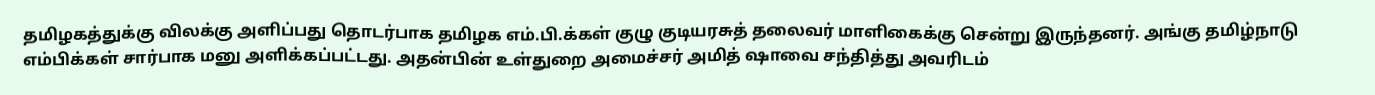தமிழகத்துக்கு விலக்கு அளிப்பது தொடர்பாக தமிழக எம்.பி.க்கள் குழு குடியரசுத் தலைவர் மாளிகைக்கு சென்று இருந்தனர். அங்கு தமிழ்நாடு எம்பிக்கள் சார்பாக மனு அளிக்கப்பட்டது. அதன்பின் உள்துறை அமைச்சர் அமித் ஷாவை சந்தித்து அவரிடம்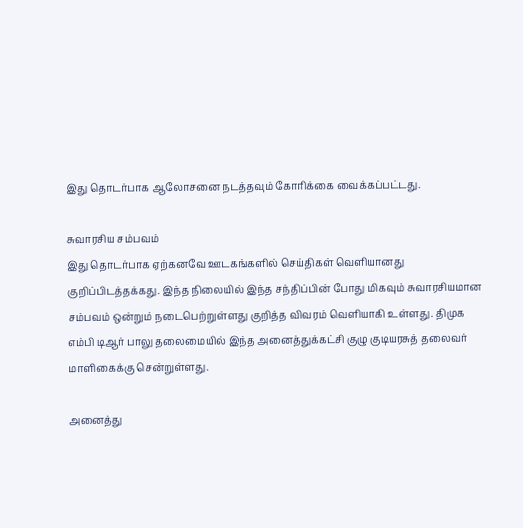இது தொடர்பாக ஆலோசனை நடத்தவும் கோரிக்கை வைக்கப்பட்டது.

சுவாரசிய சம்பவம்
இது தொடர்பாக ஏற்கனவே ஊடகங்களில் செய்திகள் வெளியானது குறிப்பிடத்தக்கது. இந்த நிலையில் இந்த சந்திப்பின் போது மிகவும் சுவாரசியமான சம்பவம் ஒன்றும் நடைபெற்றுள்ளது குறித்த விவரம் வெளியாகி உள்ளது. திமுக எம்பி டிஆர் பாலு தலைமையில் இந்த அனைத்துக்கட்சி குழு குடியரசுத் தலைவர் மாளிகைக்கு சென்றுள்ளது.

அனைத்து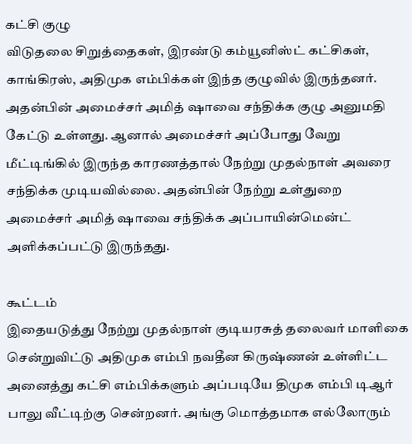கட்சி குழு
விடுதலை சிறுத்தைகள், இரண்டு கம்யூனிஸ்ட் கட்சிகள், காங்கிரஸ், அதிமுக எம்பிக்கள் இந்த குழுவில் இருந்தனர். அதன்பின் அமைச்சர் அமித் ஷாவை சந்திக்க குழு அனுமதி கேட்டு உள்ளது. ஆனால் அமைச்சர் அப்போது வேறு மீட்டிங்கில் இருந்த காரணத்தால் நேற்று முதல்நாள் அவரை சந்திக்க முடியவில்லை. அதன்பின் நேற்று உள்துறை அமைச்சர் அமித் ஷாவை சந்திக்க அப்பாயின்மென்ட் அளிக்கப்பட்டு இருந்தது.

கூட்டம்
இதையடுத்து நேற்று முதல்நாள் குடியரசுத் தலைவர் மாளிகை சென்றுவிட்டு அதிமுக எம்பி நவதீன கிருஷ்ணன் உள்ளிட்ட அனைத்து கட்சி எம்பிக்களும் அப்படியே திமுக எம்பி டிஆர் பாலு வீட்டிற்கு சென்றனர். அங்கு மொத்தமாக எல்லோரும்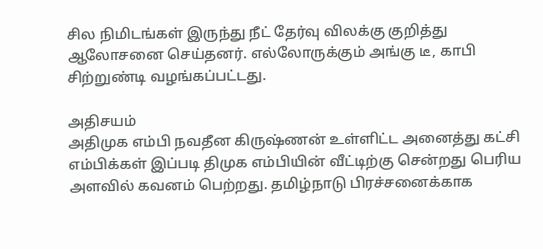சில நிமிடங்கள் இருந்து நீட் தேர்வு விலக்கு குறித்து ஆலோசனை செய்தனர். எல்லோருக்கும் அங்கு டீ, காபி சிற்றுண்டி வழங்கப்பட்டது.

அதிசயம்
அதிமுக எம்பி நவதீன கிருஷ்ணன் உள்ளிட்ட அனைத்து கட்சி எம்பிக்கள் இப்படி திமுக எம்பியின் வீட்டிற்கு சென்றது பெரிய அளவில் கவனம் பெற்றது. தமிழ்நாடு பிரச்சனைக்காக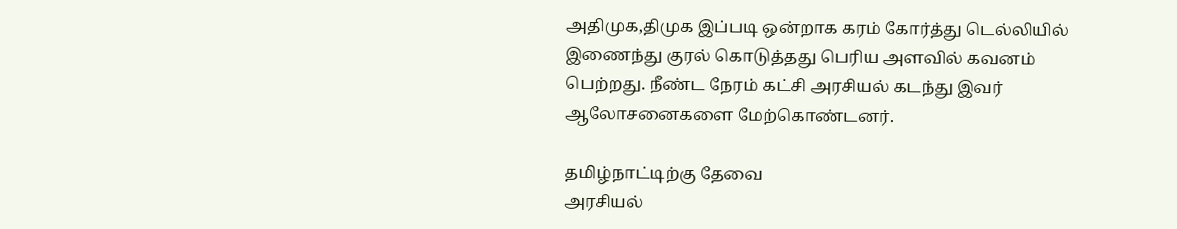அதிமுக,திமுக இப்படி ஒன்றாக கரம் கோர்த்து டெல்லியில் இணைந்து குரல் கொடுத்தது பெரிய அளவில் கவனம் பெற்றது. நீண்ட நேரம் கட்சி அரசியல் கடந்து இவர் ஆலோசனைகளை மேற்கொண்டனர்.

தமிழ்நாட்டிற்கு தேவை
அரசியல்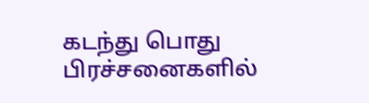கடந்து பொது பிரச்சனைகளில்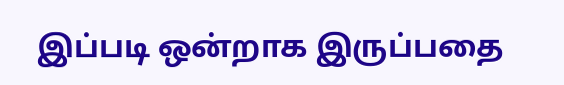இப்படி ஒன்றாக இருப்பதை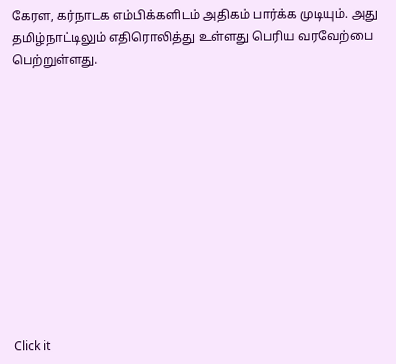கேரள, கர்நாடக எம்பிக்களிடம் அதிகம் பார்க்க முடியும். அது தமிழ்நாட்டிலும் எதிரொலித்து உள்ளது பெரிய வரவேற்பை பெற்றுள்ளது.












Click it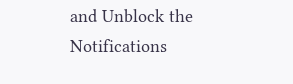and Unblock the Notifications